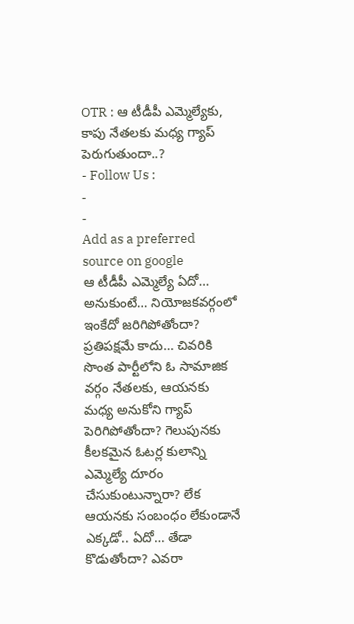OTR : ఆ టీడీపీ ఎమ్మెల్యేకు, కాపు నేతలకు మధ్య గ్యాప్ పెరుగుతుందా..?
- Follow Us :
-
-
Add as a preferred
source on google
ఆ టీడీపీ ఎమ్మెల్యే ఏదో… అనుకుంటే… నియోజకవర్గంలో ఇంకేదో జరిగిపోతోందా? ప్రతిపక్షమే కాదు… చివరికి సొంత పార్టీలోని ఓ సామాజిక వర్గం నేతలకు, ఆయనకు మధ్య అనుకోని గ్యాప్ పెరిగిపోతోందా? గెలుపునకు కీలకమైన ఓటర్ల కులాన్ని ఎమ్మెల్యే దూరం చేసుకుంటున్నారా? లేక ఆయనకు సంబంధం లేకుండానే ఎక్కడో.. ఏదో… తేడా కొడుతోందా? ఎవరా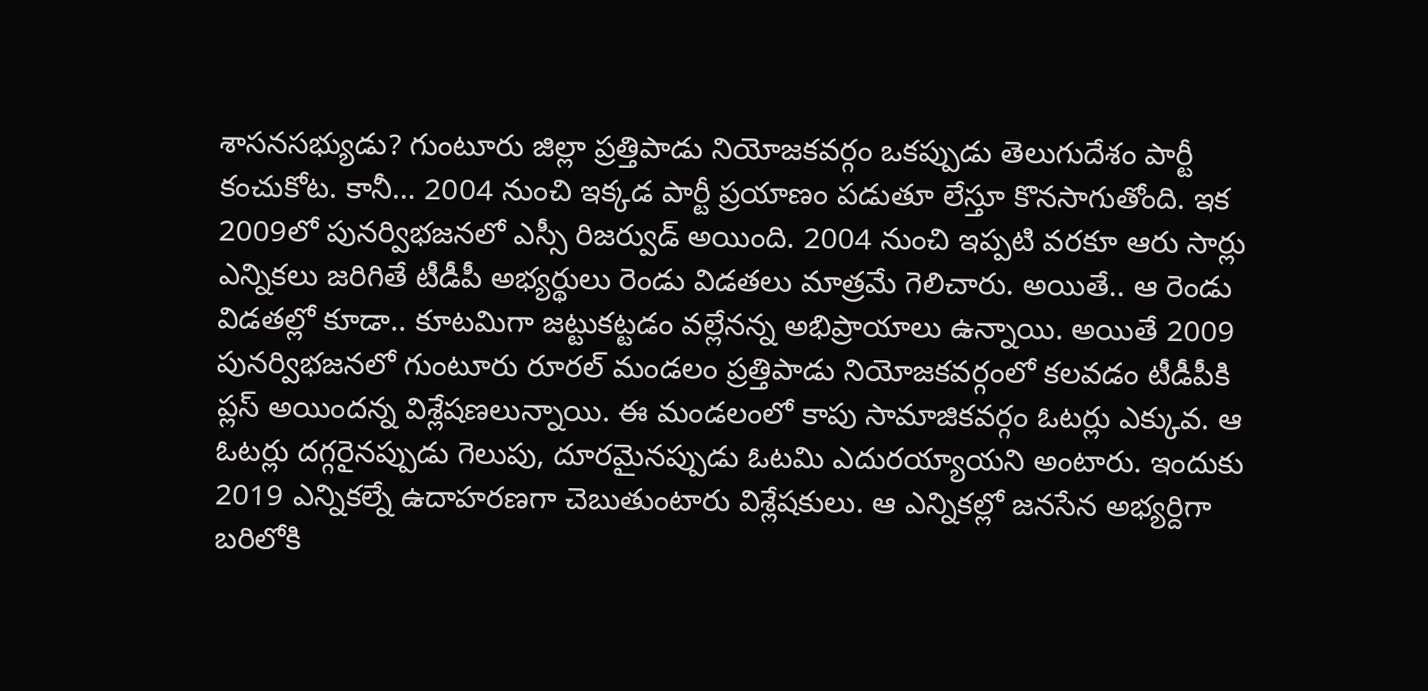శాసనసభ్యుడు? గుంటూరు జిల్లా ప్రత్తిపాడు నియోజకవర్గం ఒకప్పుడు తెలుగుదేశం పార్టీ కంచుకోట. కానీ… 2004 నుంచి ఇక్కడ పార్టీ ప్రయాణం పడుతూ లేస్తూ కొనసాగుతోంది. ఇక 2009లో పునర్విభజనలో ఎస్సీ రిజర్వుడ్ అయింది. 2004 నుంచి ఇప్పటి వరకూ ఆరు సార్లు ఎన్నికలు జరిగితే టీడీపీ అభ్యర్థులు రెండు విడతలు మాత్రమే గెలిచారు. అయితే.. ఆ రెండు విడతల్లో కూడా.. కూటమిగా జట్టుకట్టడం వల్లేనన్న అభిప్రాయాలు ఉన్నాయి. అయితే 2009 పునర్విభజనలో గుంటూరు రూరల్ మండలం ప్రత్తిపాడు నియోజకవర్గంలో కలవడం టీడీపీకి ప్లస్ అయిందన్న విశ్లేషణలున్నాయి. ఈ మండలంలో కాపు సామాజికవర్గం ఓటర్లు ఎక్కువ. ఆ ఓటర్లు దగ్గరైనప్పుడు గెలుపు, దూరమైనప్పుడు ఓటమి ఎదురయ్యాయని అంటారు. ఇందుకు 2019 ఎన్నికల్నే ఉదాహరణగా చెబుతుంటారు విశ్లేషకులు. ఆ ఎన్నికల్లో జనసేన అభ్యర్దిగా బరిలోకి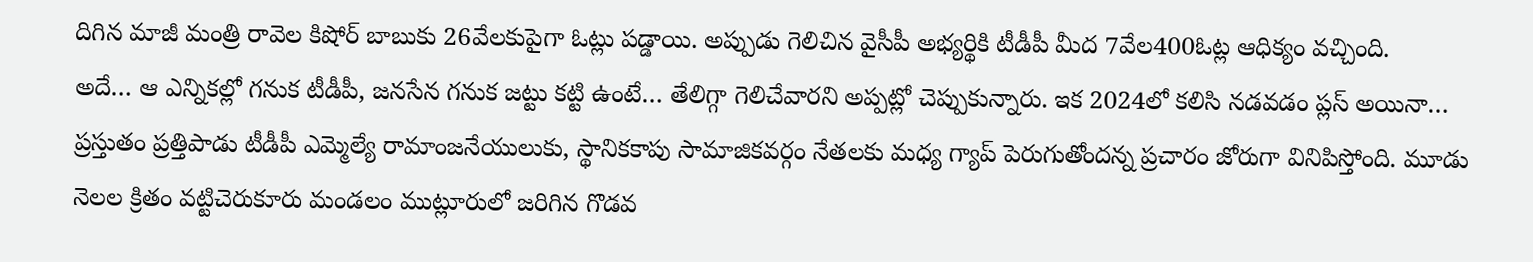దిగిన మాజీ మంత్రి రావెల కిషోర్ బాబుకు 26వేలకుపైగా ఓట్లు పడ్డాయి. అప్పుడు గెలిచిన వైసీపీ అభ్యర్థికి టీడీపీ మీద 7వేల400ఓట్ల ఆధిక్యం వచ్చింది.
అదే… ఆ ఎన్నికల్లో గనుక టీడీపీ, జనసేన గనుక జట్టు కట్టి ఉంటే… తేలిగ్గా గెలిచేవారని అప్పట్లో చెప్పుకున్నారు. ఇక 2024లో కలిసి నడవడం ప్లస్ అయినా… ప్రస్తుతం ప్రత్తిపాడు టీడీపీ ఎమ్మెల్యే రామాంజనేయులుకు, స్థానికకాపు సామాజికవర్గం నేతలకు మధ్య గ్యాప్ పెరుగుతోందన్న ప్రచారం జోరుగా వినిపిస్తోంది. మూడు నెలల క్రితం వట్టిచెరుకూరు మండలం ముట్లూరులో జరిగిన గొడవ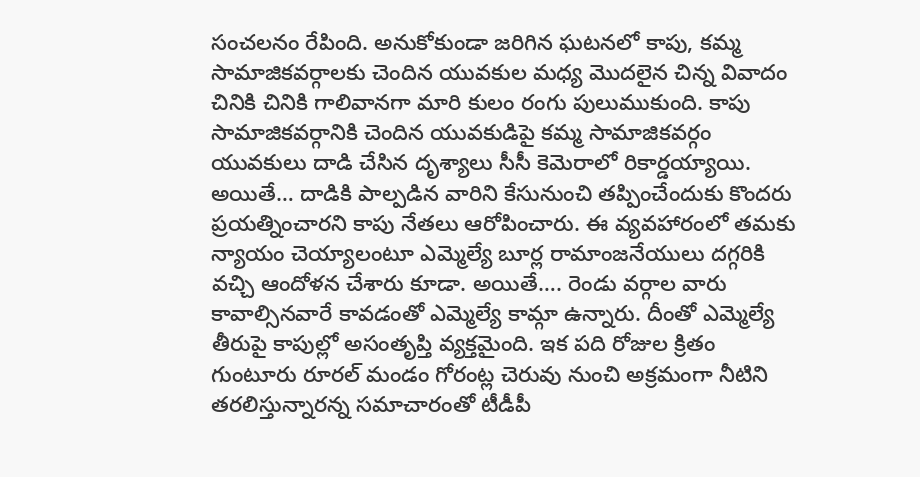సంచలనం రేపింది. అనుకోకుండా జరిగిన ఘటనలో కాపు, కమ్మ సామాజికవర్గాలకు చెందిన యువకుల మధ్య మొదలైన చిన్న వివాదం చినికి చినికి గాలివానగా మారి కులం రంగు పులుముకుంది. కాపు సామాజికవర్గానికి చెందిన యువకుడిపై కమ్మ సామాజికవర్గం యువకులు దాడి చేసిన దృశ్యాలు సీసీ కెమెరాలో రికార్డయ్యాయి.
అయితే… దాడికి పాల్పడిన వారిని కేసునుంచి తప్పించేందుకు కొందరు ప్రయత్నించారని కాపు నేతలు ఆరోపించారు. ఈ వ్యవహారంలో తమకు న్యాయం చెయ్యాలంటూ ఎమ్మెల్యే బూర్ల రామాంజనేయులు దగ్గరికి వచ్చి ఆందోళన చేశారు కూడా. అయితే…. రెండు వర్గాల వారు కావాల్సినవారే కావడంతో ఎమ్మెల్యే కామ్గా ఉన్నారు. దీంతో ఎమ్మెల్యే తీరుపై కాపుల్లో అసంతృప్తి వ్యక్తమైంది. ఇక పది రోజుల క్రితం గుంటూరు రూరల్ మండం గోరంట్ల చెరువు నుంచి అక్రమంగా నీటిని తరలిస్తున్నారన్న సమాచారంతో టీడీపీ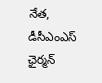నేత, డీసీఎంఎస్ ఛైర్మన్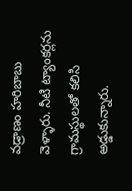వడ్రాణం హరిబాబు వెళ్ళారు. నీటి ట్యాంకర్లను గ్రామస్థులతో కలిసి అడ్డుకున్నారు.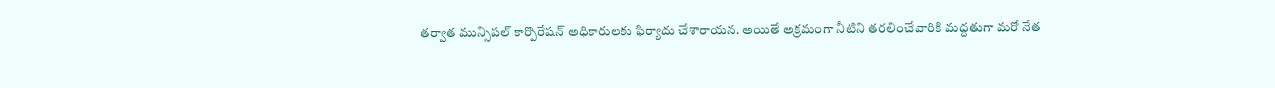తర్వాత మున్సిపల్ కార్పొరేషన్ అధికారులకు ఫిర్యాదు చేశారాయన. అయితే అక్రమంగా నీటిని తరలించేవారికి మద్దతుగా మరో నేత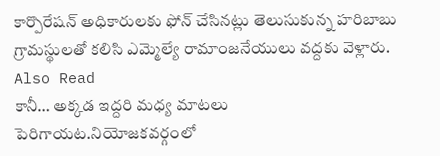కార్పొరేషన్ అధికారులకు ఫోన్ చేసినట్లు తెలుసుకున్న హరిబాబు గ్రామస్థులతో కలిసి ఎమ్మెల్యే రామాంజనేయులు వద్దకు వెళ్లారు.
Also Read
కానీ… అక్కడ ఇద్దరి మధ్య మాటలు పెరిగాయట.నియోజకవర్గంలో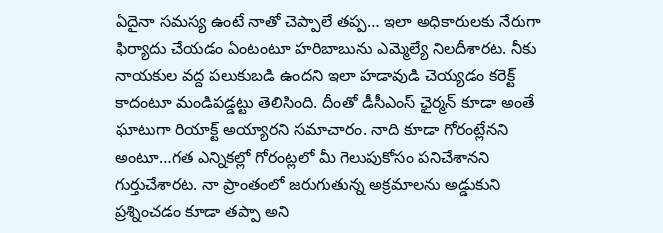ఏదైనా సమస్య ఉంటే నాతో చెప్పాలే తప్ప… ఇలా అధికారులకు నేరుగా ఫిర్యాదు చేయడం ఏంటంటూ హరిబాబును ఎమ్మెల్యే నిలదీశారట. నీకు నాయకుల వద్ద పలుకుబడి ఉందని ఇలా హడావుడి చెయ్యడం కరెక్ట్ కాదంటూ మండిపడ్డట్టు తెలిసింది. దీంతో డీసీఎంస్ ఛైర్మన్ కూడా అంతే ఘాటుగా రియాక్ట్ అయ్యారని సమాచారం. నాది కూడా గోరంట్లేనని అంటూ…గత ఎన్నికల్లో గోరంట్లలో మీ గెలుపుకోసం పనిచేశానని గుర్తుచేశారట. నా ప్రాంతంలో జరుగుతున్న అక్రమాలను అడ్డుకుని ప్రశ్నించడం కూడా తప్పా అని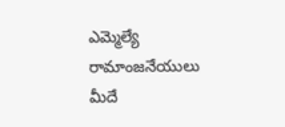ఎమ్మెల్యే రామాంజనేయులు మీదే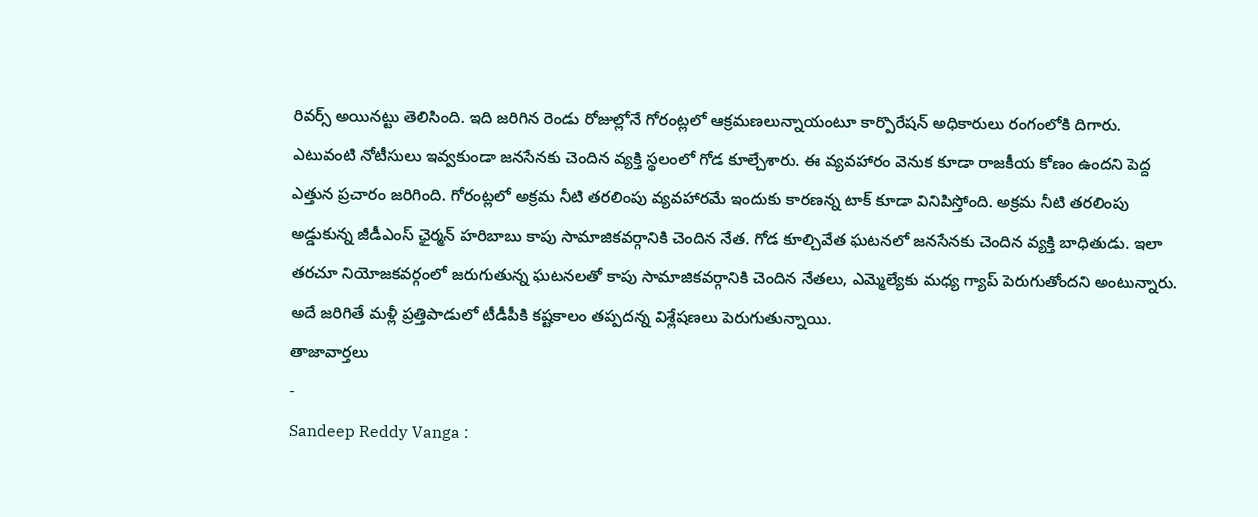రివర్స్ అయినట్టు తెలిసింది. ఇది జరిగిన రెండు రోజుల్లోనే గోరంట్లలో ఆక్రమణలున్నాయంటూ కార్పొరేషన్ అధికారులు రంగంలోకి దిగారు. ఎటువంటి నోటీసులు ఇవ్వకుండా జనసేనకు చెందిన వ్యక్తి స్థలంలో గోడ కూల్చేశారు. ఈ వ్యవహారం వెనుక కూడా రాజకీయ కోణం ఉందని పెద్ద ఎత్తున ప్రచారం జరిగింది. గోరంట్లలో అక్రమ నీటి తరలింపు వ్యవహారమే ఇందుకు కారణన్న టాక్ కూడా వినిపిస్తోంది. అక్రమ నీటి తరలింపు అడ్డుకున్న జీడీఎంస్ ఛైర్మన్ హరిబాబు కాపు సామాజికవర్గానికి చెందిన నేత. గోడ కూల్చివేత ఘటనలో జనసేనకు చెందిన వ్యక్తి బాధితుడు. ఇలా తరచూ నియోజకవర్గంలో జరుగుతున్న ఘటనలతో కాపు సామాజికవర్గానికి చెందిన నేతలు, ఎమ్మెల్యేకు మధ్య గ్యాప్ పెరుగుతోందని అంటున్నారు. అదే జరిగితే మళ్లీ ప్రత్తిపాడులో టీడీపీకి కష్టకాలం తప్పదన్న విశ్లేషణలు పెరుగుతున్నాయి.
తాజావార్తలు
-
Sandeep Reddy Vanga :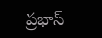ప్రభాస్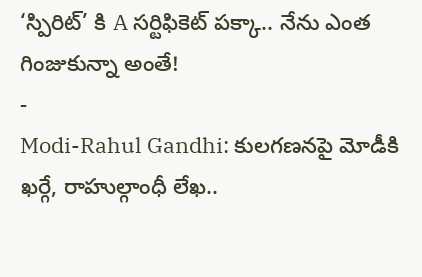‘స్పిరిట్’ కి A సర్టిఫికెట్ పక్కా.. నేను ఎంత గింజుకున్నా అంతే!
-
Modi-Rahul Gandhi: కులగణనపై మోడీకి ఖర్గే, రాహుల్గాంధీ లేఖ..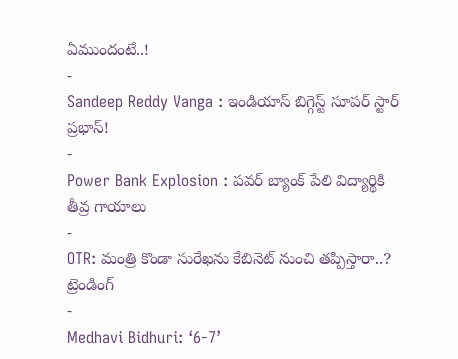ఏముందంటే..!
-
Sandeep Reddy Vanga : ఇండియాస్ బిగ్గెస్ట్ సూపర్ స్టార్ ప్రభాస్!
-
Power Bank Explosion : పవర్ బ్యాంక్ పేలి విద్యార్థికి తీవ్ర గాయాలు
-
OTR: మంత్రి కొండా సురేఖను కేబినెట్ నుంచి తప్పిస్తారా..?
ట్రెండింగ్
-
Medhavi Bidhuri: ‘6-7’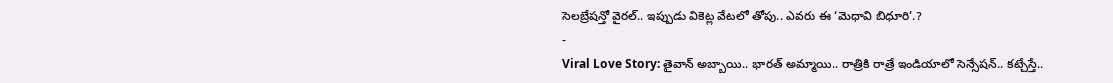సెలబ్రేషన్తో వైరల్.. ఇప్పుడు వికెట్ల వేటలో తోపు.. ఎవరు ఈ ‘మెధావి బిధూరి’.?
-
Viral Love Story: తైవాన్ అబ్బాయి.. భారత్ అమ్మాయి.. రాత్రికి రాత్రే ఇండియాలో సెన్సేషన్.. కట్చేస్తే..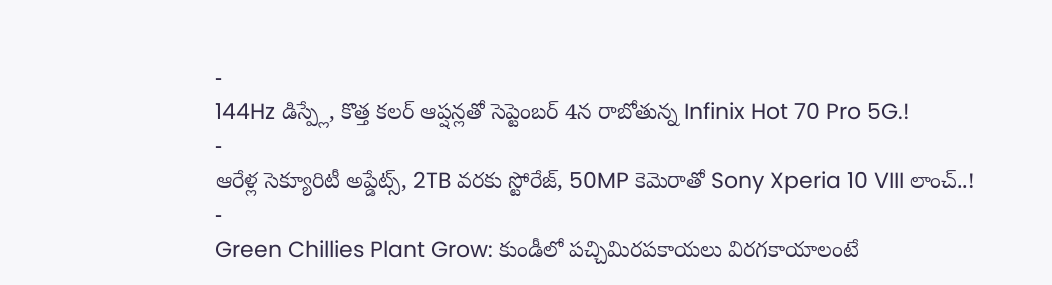-
144Hz డిస్ప్లే, కొత్త కలర్ ఆప్షన్లతో సెప్టెంబర్ 4న రాబోతున్న Infinix Hot 70 Pro 5G.!
-
ఆరేళ్ల సెక్యూరిటీ అప్డేట్స్, 2TB వరకు స్టోరేజ్, 50MP కెమెరాతో Sony Xperia 10 VIII లాంచ్..!
-
Green Chillies Plant Grow: కుండీలో పచ్చిమిరపకాయలు విరగకాయాలంటే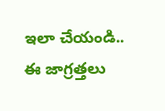ఇలా చేయండి.. ఈ జాగ్రత్తలు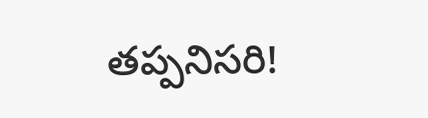తప్పనిసరి!